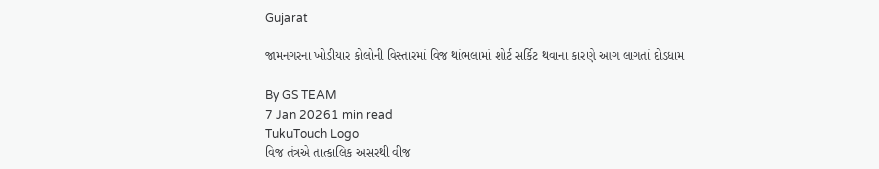Gujarat

જામનગરના ખોડીયાર કોલોની વિસ્તારમાં વિજ થાંભલામાં શોર્ટ સર્કિટ થવાના કારણે આગ લાગતાં દોડધામ

By GS TEAM
7 Jan 20261 min read
TukuTouch Logo
વિજ તંત્રએ તાત્કાલિક અસરથી વીજ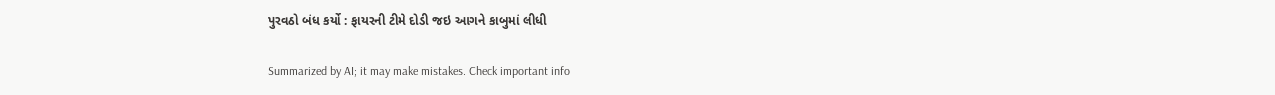પુરવઠો બંધ કર્યો : ફાયરની ટીમે દોડી જઇ આગને કાબુમાં લીધી

Summarized by AI; it may make mistakes. Check important info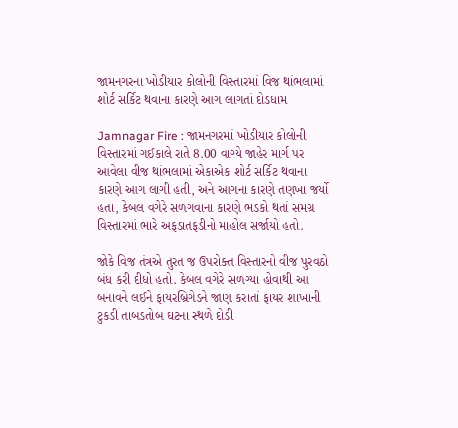જામનગરના ખોડીયાર કોલોની વિસ્તારમાં વિજ થાંભલામાં શોર્ટ સર્કિટ થવાના કારણે આગ લાગતાં દોડધામ

Jamnagar Fire : જામનગરમાં ખોડીયાર કોલોની વિસ્તારમાં ગઈકાલે રાતે 8.00 વાગ્યે જાહેર માર્ગ પર આવેલા વીજ થાંભલામાં એકાએક શોર્ટ સર્કિટ થવાના કારણે આગ લાગી હતી, અને આગના કારણે તણખા જર્યો હતા, કેબલ વગેરે સળગવાના કારણે ભડકો થતાં સમગ્ર વિસ્તારમાં ભારે અફડાતફડીનો માહોલ સર્જાયો હતો.

જોકે વિજ તંત્રએ તુરત જ ઉપરોક્ત વિસ્તારનો વીજ પુરવઠો બંધ કરી દીધો હતો. કેબલ વગેરે સળગ્યા હોવાથી આ બનાવને લઈને ફાયરબ્રિગેડને જાણ કરાતાં ફાયર શાખાની ટુકડી તાબડતોબ ઘટના સ્થળે દોડી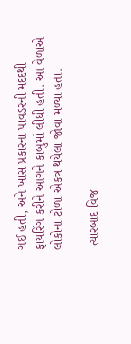ગઈ હતી, અને ખાસ પ્રકારના પાવડરની મદદથી ફાયરિંગ કરીને આગને કાબુમાં લીધી હતી. આ વેળાએ લોકોના ટોળા એકત્ર થયેલા જોવા મળ્યા હતા.

 ત્યારબાદ વિજ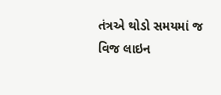તંત્રએ થોડો સમયમાં જ વિજ લાઇન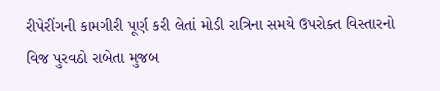રીપેરીંગની કામગીરી પૂર્ણ કરી લેતાં મોડી રાત્રિના સમયે ઉપરોક્ત વિસ્તારનો વિજ પુરવઠો રાબેતા મુજબ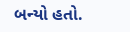બન્યો હતો.